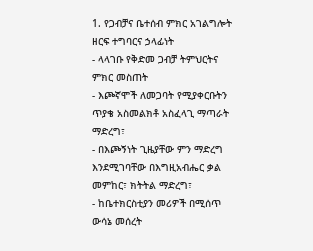1. የጋብቻና ቤተሰብ ምክር አገልግሎት ዘርፍ ተግባርና ኃላፊነት
- ላላገቡ የቅድመ ጋብቻ ትምህርትና ምክር መስጠት
- እጮኛሞች ለመጋባት የሚያቀርቡትን ጥያቄ አስመልክቶ አስፈላጊ ማጣራት ማድረግ፣
- በእጮኝነት ጊዜያቸው ምን ማድረግ እንደሚገባቸው በእግዚአብሔር ቃል መምከር፣ ክትትል ማድረግ፣
- ከቤተክርስቲያን መሪዎች በሚሰጥ ውሳኔ መሰረት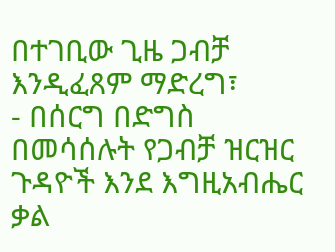በተገቢው ጊዜ ጋብቻ እንዲፈጸም ማድረግ፣
- በሰርግ በድግስ በመሳሰሉት የጋብቻ ዝርዝር ጉዳዮች እንደ እግዚአብሔር ቃል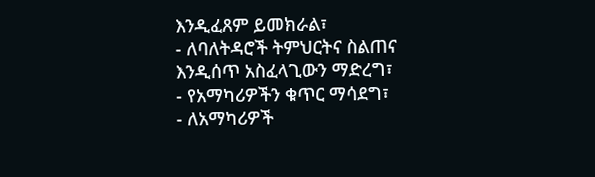እንዲፈጸም ይመክራል፣
- ለባለትዳሮች ትምህርትና ስልጠና እንዲሰጥ አስፈላጊውን ማድረግ፣
- የአማካሪዎችን ቁጥር ማሳደግ፣
- ለአማካሪዎች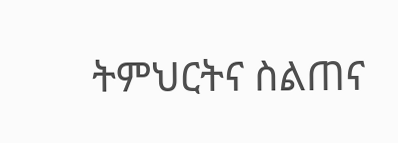ትምህርትና ስልጠና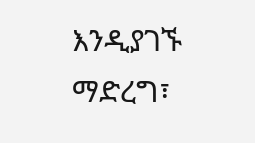እንዲያገኙ ማድረግ፣